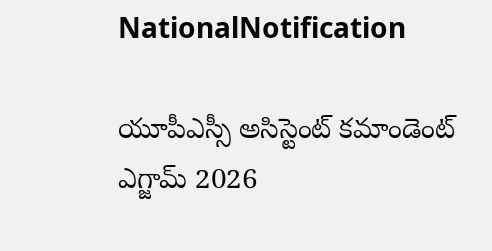NationalNotification

యూపీఎస్సీ అసిస్టెంట్ కమాండెంట్ ఎగ్జామ్‌ 2026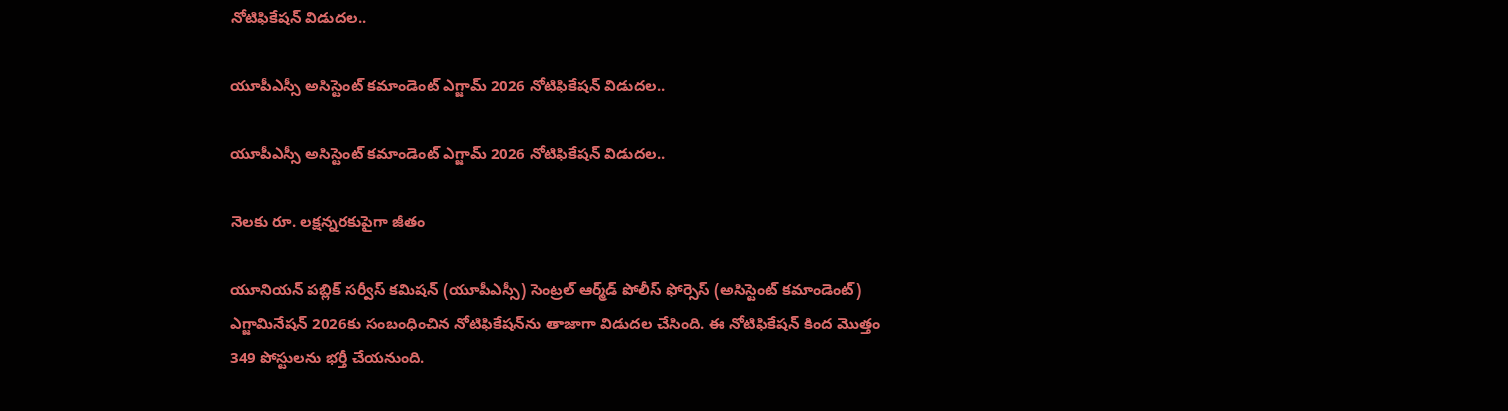నోటిఫికేషన్‌ విడుదల..

యూపీఎస్సీ అసిస్టెంట్ కమాండెంట్ ఎగ్జామ్‌ 2026 నోటిఫికేషన్‌ విడుదల..

యూపీఎస్సీ అసిస్టెంట్ కమాండెంట్ ఎగ్జామ్‌ 2026 నోటిఫికేషన్‌ విడుదల..

నెలకు రూ. లక్షన్నరకుపైగా జీతం

యూనియన్ పబ్లిక్ సర్వీస్ కమిషన్ (యూపీఎస్సీ) సెంట్రల్‌ ఆర్మ్‌డ్‌ పోలీస్‌ ఫోర్సెస్‌ (అసిస్టెంట్ కమాండెంట్) ఎగ్జామినేషన్‌ 2026కు సంబంధించిన నోటిఫికేషన్‌ను తాజాగా విడుదల చేసింది. ఈ నోటిఫికేషన్‌ కింద మొత్తం 349 పోస్టులను భర్తీ చేయనుంది.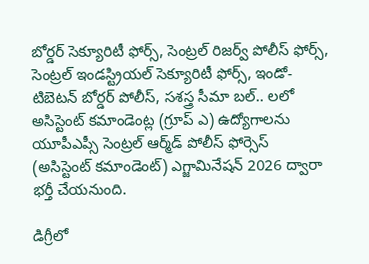బోర్డర్ సెక్యూరిటీ ఫోర్స్, సెంట్రల్ రిజర్వ్ పోలీస్ ఫోర్స్, సెంట్రల్ ఇండస్ట్రియల్ సెక్యూరిటీ ఫోర్స్, ఇండో-టిబెటన్ బోర్డర్ పోలీస్, సశస్త్ర సీమా బల్‌.. లలో అసిస్టెంట్ కమాండెంట్ల (గ్రూప్ ఎ) ఉద్యోగాలను యూపీఎప్సీ సెంట్రల్‌ ఆర్మ్‌డ్‌ పోలీస్‌ ఫోర్సెస్‌ (అసిస్టెంట్ కమాండెంట్) ఎగ్జామినేషన్‌ 2026 ద్వారా భర్తీ చేయనుంది.

డిగ్రీలో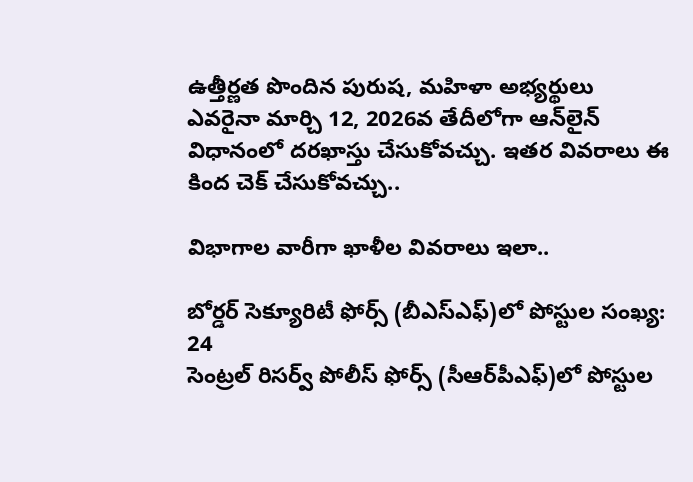ఉత్తీర్ణత పొందిన పురుష, మహిళా అభ్యర్థులు ఎవరైనా మార్చి 12, 2026వ తేదీలోగా ఆన్‌లైన్‌ విధానంలో దరఖాస్తు చేసుకోవచ్చు. ఇతర వివరాలు ఈ కింద చెక్‌ చేసుకోవచ్చు..

విభాగాల వారీగా ఖాళీల వివరాలు ఇలా..

బోర్డర్‌ సెక్యూరిటీ ఫోర్స్‌ (బీఎస్‌ఎఫ్‌)లో పోస్టుల సంఖ్య: 24
సెంట్రల్‌ రిసర్వ్‌ పోలీస్‌ ఫోర్స్‌ (సీఆర్‌పీఎఫ్‌)లో పోస్టుల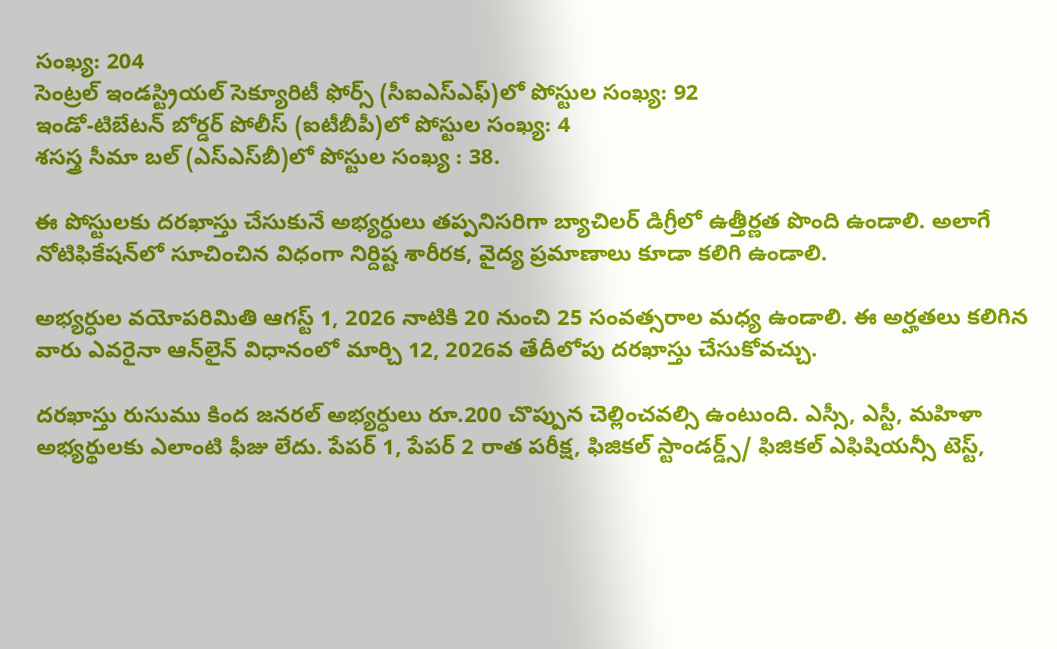సంఖ్య: 204
సెంట్రల్‌ ఇండస్ట్రియల్‌ సెక్యూరిటీ ఫోర్స్‌ (సీఐఎస్‌ఎఫ్‌)లో పోస్టుల సంఖ్య: 92
ఇండో-టిబేటన్‌ బోర్డర్‌ పోలీస్‌ (ఐటీబీపీ)లో పోస్టుల సంఖ్య: 4
శసస్త్ర సీమా బల్‌ (ఎస్‌ఎస్‌బీ)లో పోస్టుల సంఖ్య : 38.

ఈ పోస్టులకు దరఖాస్తు చేసుకునే అభ్యర్ధులు తప్పనిసరిగా బ్యాచిలర్ డిగ్రీలో ఉత్తీర్ణత పొంది ఉండాలి. అలాగే నోటిఫికేషన్‌లో సూచించిన విధంగా నిర్దిష్ట శారీరక, వైద్య ప్రమాణాలు కూడా కలిగి ఉండాలి.

అభ్యర్ధుల వయోపరిమితి ఆగస్ట్‌ 1, 2026 నాటికి 20 నుంచి 25 సంవత్సరాల మధ్య ఉండాలి. ఈ అర్హతలు కలిగిన వారు ఎవరైనా ఆన్‌లైన్‌ విధానంలో మార్చి 12, 2026వ తేదీలోపు దరఖాస్తు చేసుకోవచ్చు.

దరఖాస్తు రుసుము కింద జనరల్ అభ్యర్ధులు రూ.200 చొప్పున చెల్లించవల్సి ఉంటుంది. ఎస్సీ, ఎస్టీ, మహిళా అభ్యర్థులకు ఎలాంటి ఫీజు లేదు. పేపర్ 1, పేపర్ 2 రాత పరీక్ష, ఫిజికల్ స్టాండర్డ్స్/ ఫిజికల్ ఎఫిషియన్సీ టెస్ట్,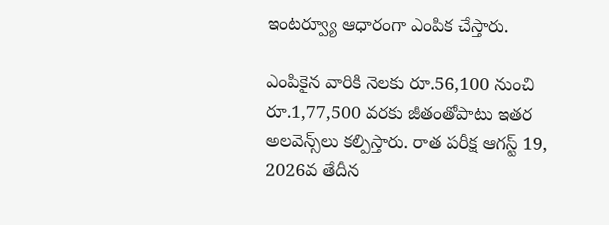ఇంటర్వ్యూ ఆధారంగా ఎంపిక చేస్తారు.

ఎంపికైన వారికి నెలకు రూ.56,100 నుంచి రూ.1,77,500 వరకు జీతంతోపాటు ఇతర అలవెన్స్‌లు కల్పిస్తారు. రాత పరీక్ష ఆగస్ట్‌ 19, 2026వ తేదీన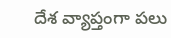దేశ వ్యాప్తంగా పలు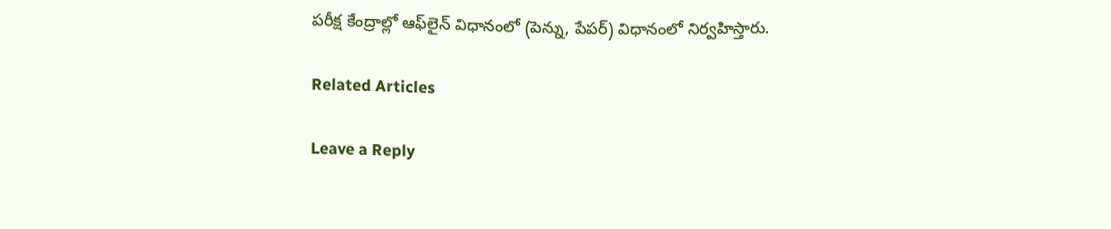పరీక్ష కేంద్రాల్లో ఆఫ్‌లైన్‌ విధానంలో (పెన్ను, పేపర్) విధానంలో నిర్వహిస్తారు.

Related Articles

Leave a Reply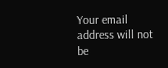Your email address will not be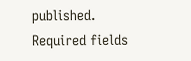published. Required fields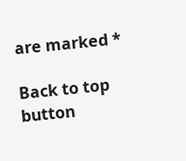are marked *

Back to top button